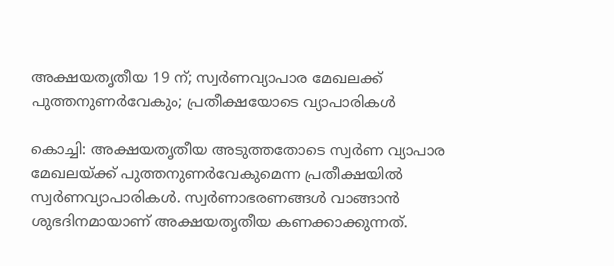അക്ഷയതൃതീയ 19 ന്; സ്വര്‍ണവ്യാപാര മേഖലക്ക് പുത്തനുണര്‍വേകും; പ്രതീക്ഷയോടെ വ്യാപാരികൾ

കൊച്ചി: അക്ഷയതൃതീയ അടുത്തതോടെ സ്വര്‍ണ വ്യാപാര മേഖലയ്ക്ക് പുത്തനുണര്‍വേകുമെന്ന പ്രതീക്ഷയില്‍ സ്വര്‍ണവ്യാപാരികള്‍. സ്വര്‍ണാഭരണങ്ങള്‍ വാങ്ങാന്‍ ശുഭദിനമായാണ് അക്ഷയതൃതീയ കണക്കാക്കുന്നത്.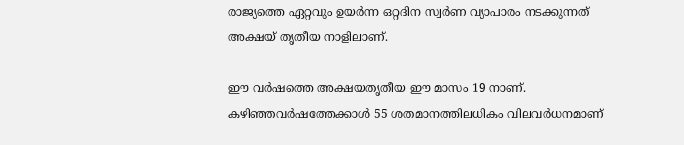രാജ്യത്തെ ഏറ്റവും ഉയര്‍ന്ന ഒറ്റദിന സ്വര്‍ണ വ്യാപാരം നടക്കുന്നത് അക്ഷയ് തൃതീയ നാളിലാണ്.

ഈ വര്‍ഷത്തെ അക്ഷയതൃതീയ ഈ മാസം 19 നാണ്. കഴിഞ്ഞവര്‍ഷത്തേക്കാള്‍ 55 ശതമാനത്തിലധികം വിലവര്‍ധനമാണ്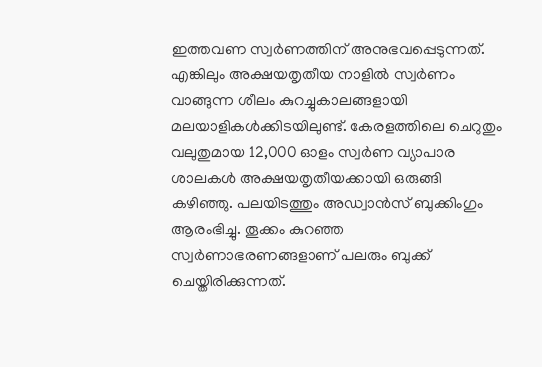ഇത്തവണ സ്വര്‍ണത്തിന് അനുഭവപ്പെടുന്നത്. എങ്കിലും അക്ഷയതൃതീയ നാളില്‍ സ്വര്‍ണം വാങ്ങുന്ന ശീലം കുറച്ചുകാലങ്ങളായി മലയാളികള്‍ക്കിടയിലുണ്ട്. കേരളത്തിലെ ചെറുതും വലുതുമായ 12,000 ഓളം സ്വര്‍ണ വ്യാപാര ശാലകള്‍ അക്ഷയതൃതീയക്കായി ഒരുങ്ങി കഴിഞ്ഞു. പലയിടത്തും അഡ്വാന്‍സ് ബുക്കിംഗും ആരംഭിച്ചു. തൂക്കം കുറഞ്ഞ സ്വര്‍ണാഭരണങ്ങളാണ് പലരും ബുക്ക് ചെയ്തിരിക്കുന്നത്.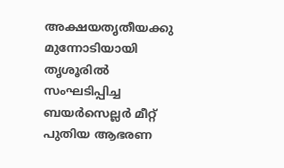അക്ഷയതൃതീയക്കു മുന്നോടിയായി തൃശൂരില്‍ സംഘടിപ്പിച്ച ബയര്‍സെല്ലര്‍ മീറ്റ് പുതിയ ആഭരണ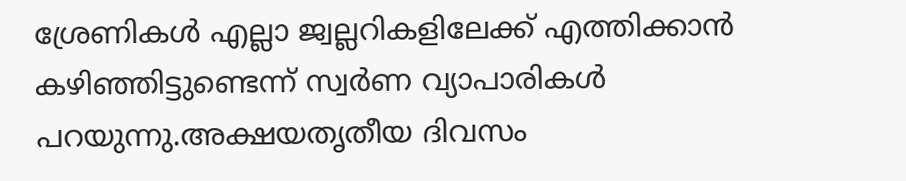ശ്രേണികള്‍ എല്ലാ ജ്വല്ലറികളിലേക്ക് എത്തിക്കാന്‍ കഴിഞ്ഞിട്ടുണ്ടെന്ന് സ്വര്‍ണ വ്യാപാരികള്‍ പറയുന്നു.അക്ഷയതൃതീയ ദിവസം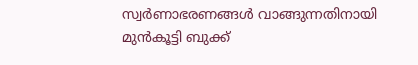സ്വര്‍ണാഭരണങ്ങള്‍ വാങ്ങുന്നതിനായി മുന്‍കൂട്ടി ബുക്ക്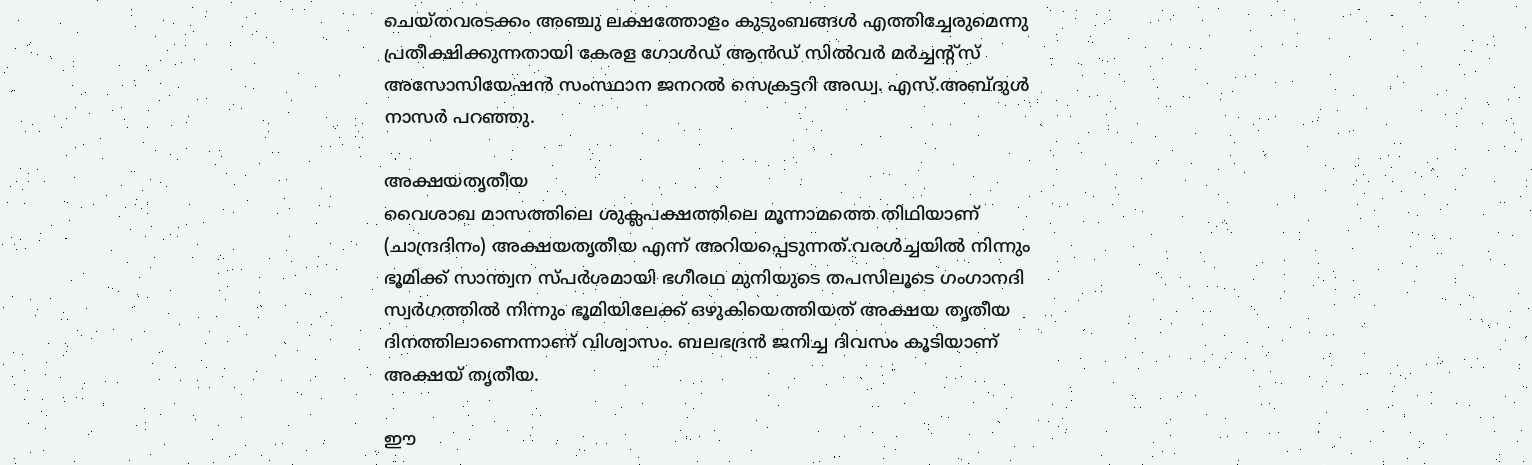ചെയ്തവരടക്കം അഞ്ചു ലക്ഷത്തോളം കുടുംബങ്ങള്‍ എത്തിച്ചേരുമെന്നു പ്രതീക്ഷിക്കുന്നതായി കേരള ഗോള്‍ഡ് ആൻഡ് സില്‍വര്‍ മര്‍ച്ചന്‍റ്സ് അസോസിയേഷന്‍ സംസ്ഥാന ജനറല്‍ സെക്രട്ടറി അഡ്വ. എസ്.അബ്ദുള്‍ നാസര്‍ പറഞ്ഞു.

അക്ഷയതൃതീയ
വൈശാഖ മാസത്തിലെ ശുക്ലപക്ഷത്തിലെ മൂന്നാമത്തെ തിഥിയാണ് (ചാന്ദ്രദിനം) അക്ഷയതൃതീയ എന്ന് അറിയപ്പെടുന്നത്.വരള്‍ച്ചയില്‍ നിന്നും ഭൂമിക്ക് സാന്ത്വന സ്പര്‍ശമായി ഭഗീരഥ മുനിയുടെ തപസിലൂടെ ഗംഗാനദി സ്വര്‍ഗത്തില്‍ നിന്നും ഭൂമിയിലേക്ക് ഒഴുകിയെത്തിയത് അക്ഷയ തൃതീയ ദിനത്തിലാണെന്നാണ് വിശ്വാസം. ബലഭദ്രന്‍ ജനിച്ച ദിവസം കൂടിയാണ് അക്ഷയ് തൃതീയ.

ഈ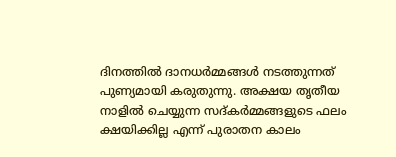ദിനത്തില്‍ ദാനധര്‍മ്മങ്ങള്‍ നടത്തുന്നത് പുണ്യമായി കരുതുന്നു. അക്ഷയ തൃതീയ നാളില്‍ ചെയ്യുന്ന സദ്കര്‍മ്മങ്ങളുടെ ഫലം ക്ഷയിക്കില്ല എന്ന് പുരാതന കാലം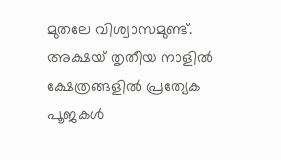മുതലേ വിശ്വാസമുണ്ട്. അക്ഷയ് തൃതീയ നാളില്‍ ക്ഷേത്രങ്ങളില്‍ പ്രത്യേക പൂജകള്‍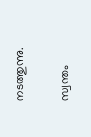നടത്തുന്നു.

സ്വന്തം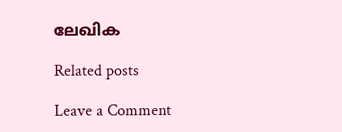ലേഖിക

Related posts

Leave a Comment